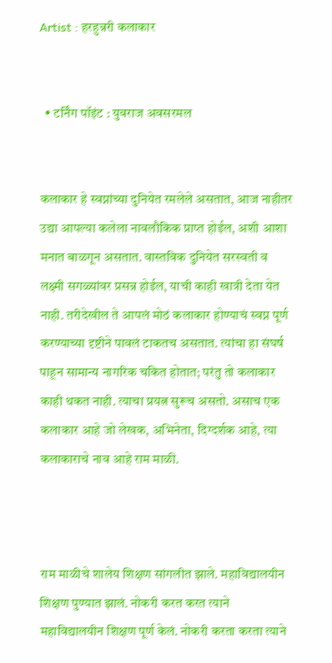Artist : हरहुन्नरी कलाकार


  • टर्निंग पॉइंट : युवराज अवसरमल


कलाकार हे स्वप्नांच्या दुनियेत रमलेले असतात, आज नाहीतर उद्या आपल्या कलेला नावलौकिक प्राप्त होईल, अशी आशा मनात बाळगून असतात. वास्तविक दुनियेत सरस्वती व लक्ष्मी सगळ्यांवर प्रसन्न होईल, याची काही खात्री देता येत नाही. तरीदेखील ते आपलं मोठं कलाकार होण्याचं स्वप्न पूर्ण करण्याच्या दृष्टीने पावलं टाकतच असतात. त्यांचा हा संघर्ष पाहून सामान्य नागरिक चकित होतात; परंतु तो कलाकार काही थकत नाही. त्याचा प्रयत्न सुरूच असतो. असाच एक कलाकार आहे जो लेखक, अभिनेता, दिग्दर्शक आहे, त्या कलाकाराचे नाव आहे राम माळी.



राम माळीचे शालेय शिक्षण सांगलीत झाले. महाविद्यालयीन शिक्षण पुण्यात झालं. नोकरी करत करत त्याने महाविद्यालयीन शिक्षण पूर्ण केलं. नोकरी करता करता त्याने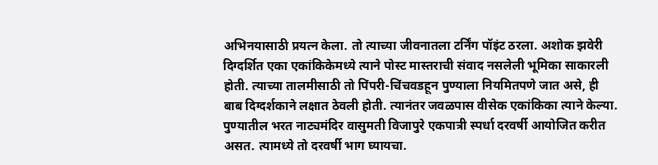अभिनयासाठी प्रयत्न केला. तो त्याच्या जीवनातला टर्निंग पॉइंट ठरला. अशोक झवेरी दिग्दर्शित एका एकांकिकेमध्ये त्याने पोस्ट मास्तराची संवाद नसलेली भूमिका साकारली होती. त्याच्या तालमीसाठी तो पिंपरी-चिंचवडहून पुण्याला नियमितपणे जात असे, ही बाब दिग्दर्शकाने लक्षात ठेवली होती. त्यानंतर जवळपास वीसेक एकांकिका त्याने केल्या. पुण्यातील भरत नाट्यमंदिर वासुमती विजापुरे एकपात्री स्पर्धा दरवर्षी आयोजित करीत असत. त्यामध्ये तो दरवर्षी भाग घ्यायचा.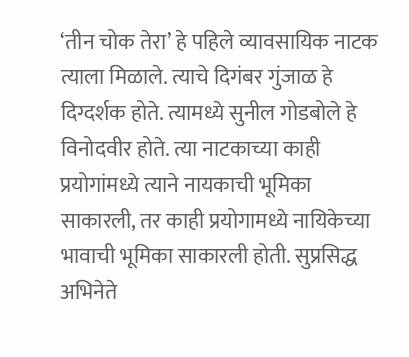‘तीन चोक तेरा’ हे पहिले व्यावसायिक नाटक त्याला मिळाले. त्याचे दिगंबर गुंजाळ हे दिग्दर्शक होते. त्यामध्ये सुनील गोडबोले हे विनोदवीर होते. त्या नाटकाच्या काही प्रयोगांमध्ये त्याने नायकाची भूमिका साकारली, तर काही प्रयोगामध्ये नायिकेच्या भावाची भूमिका साकारली होती. सुप्रसिद्ध अभिनेते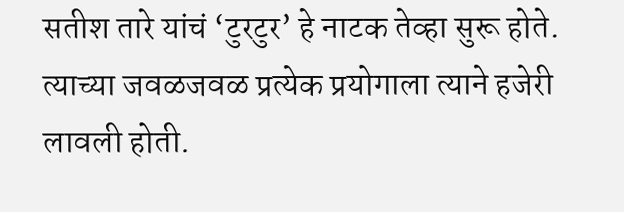सतीश तारे यांचं ‘टुरटुर’ हे नाटक तेव्हा सुरू होते. त्याच्या जवळजवळ प्रत्येक प्रयोगाला त्याने हजेरी लावली होती.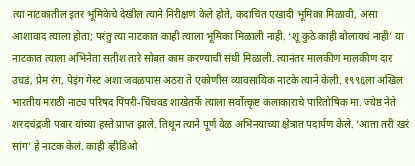त्या नाटकातील इतर भूमिकेचे देखील त्याने निरीक्षण केले होते, कदाचित एखादी भूमिका मिळावी, असा आशावाद त्याला होता; परंतु त्या नाटकात काही त्याला भूमिका मिळाली नाही. ‘शू कुठे काही बोलायचं नाही’ या नाटकात त्याला अभिनेता सतीश तारे सोबत काम करण्याची संधी मिळाली. त्यानंतर मालकीण मालकीण दार उघडं, प्रेम रंग, पेइंग गेस्ट अशा जवळपास अठरा ते एकोणीस व्यावसायिक नाटके त्याने केली. १९९६ला अखिल भारतीय मराठी नाट्य परिषद पिंपरी-चिंचवड शाखेतर्फे त्याला सर्वोत्कृष्ट कलाकाराचे पारितोषिक मा. ज्येष्ठ नेते शरदचंद्रजी पवार यांच्या हस्ते प्राप्त झाले. तिथून त्याने पूर्ण वेळ अभिनयाच्या क्षेत्रात पदार्पण केले. ‘आता तरी खरं सांग’ हे नाटक केलं. काही व्हीडिओ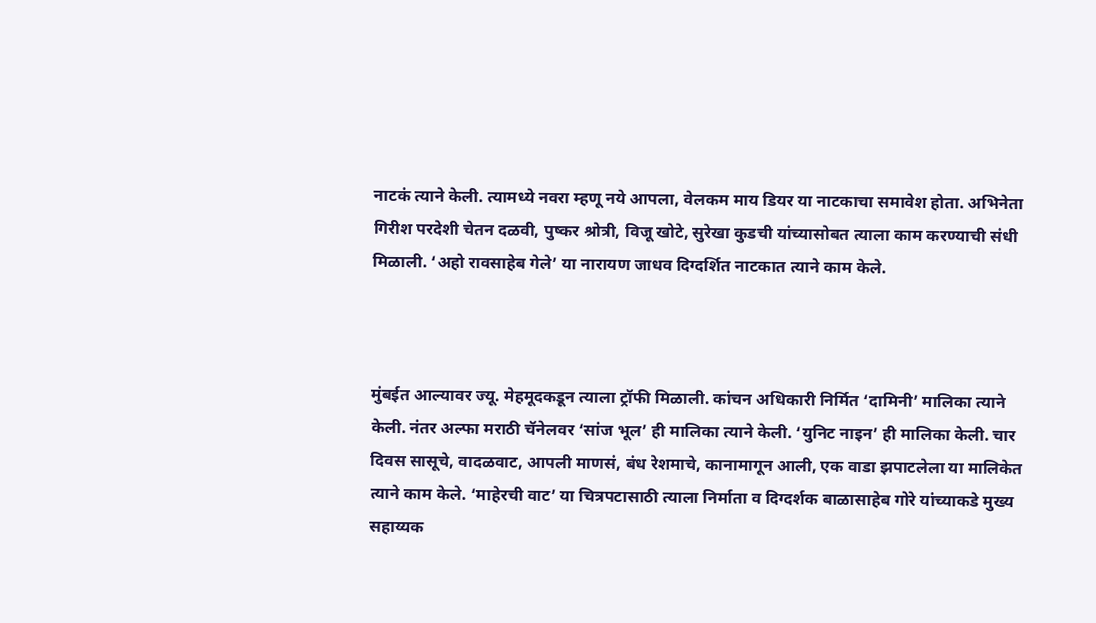नाटकं त्याने केली. त्यामध्ये नवरा म्हणू नये आपला, वेलकम माय डियर या नाटकाचा समावेश होता. अभिनेता गिरीश परदेशी चेतन दळवी, पुष्कर श्रोत्री, विजू खोटे, सुरेखा कुडची यांच्यासोबत त्याला काम करण्याची संधी मिळाली. ‘अहो रावसाहेब गेले’ या नारायण जाधव दिग्दर्शित नाटकात त्याने काम केले.



मुंबईत आल्यावर ज्यू. मेहमूदकडून त्याला ट्रॉफी मिळाली. कांचन अधिकारी निर्मित ‘दामिनी’ मालिका त्याने केली. नंतर अल्फा मराठी चॅनेलवर ‘सांज भूल’ ही मालिका त्याने केली. ‘युनिट नाइन’ ही मालिका केली. चार दिवस सासूचे, वादळवाट, आपली माणसं, बंध रेशमाचे, कानामागून आली, एक वाडा झपाटलेला या मालिकेत त्याने काम केले. ‘माहेरची वाट’ या चित्रपटासाठी त्याला निर्माता व दिग्दर्शक बाळासाहेब गोरे यांच्याकडे मुख्य सहाय्यक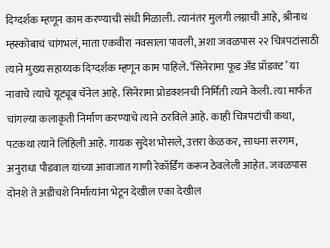दिग्दर्शक म्हणून काम करण्याची संधी मिळाली. त्यानंतर मुलगी लग्नाची आहे, श्रीनाथ म्हस्कोबाचं चांगभलं, माता एकवीरा नवसाला पावली, अशा जवळपास २२ चित्रपटांसाठी त्याने मुख्य सहाय्यक दिग्दर्शक म्हणून काम पाहिले. ‘सिनेरामा फूड अँड प्रॉडक्ट’ या नावाचे त्याचे यूट्यूब चॅनेल आहे. सिनेरामा प्रोडक्शनची निर्मिती त्याने केली. त्या मार्फत चांगल्या कलाकृती निर्माण करण्याचे त्याने ठरविले आहे. काही चित्रपटांची कथा, पटकथा त्याने लिहिली आहे. गायक सुदेश भोसले, उत्तरा केळकर, साधना सरगम, अनुराधा पौडवाल यांच्या आवाजात गाणी रेकॉर्डिंग करून ठेवलेली आहेत. जवळपास दोनशे ते अडीचशे निर्मात्यांना भेटून देखील एका देखील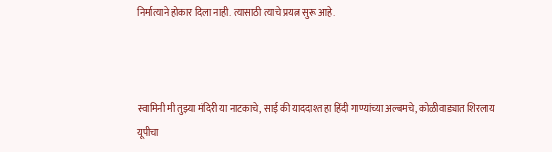निर्मात्याने होकार दिला नाही. त्यासाठी त्याचे प्रयत्न सुरू आहे.



स्वामिनी मी तुझ्या मंदिरी या नाटकाचे, साई की याददाश्त हा हिंदी गाण्यांच्या अल्बमचे, कोळीवाड्यात शिरलाय यूपीचा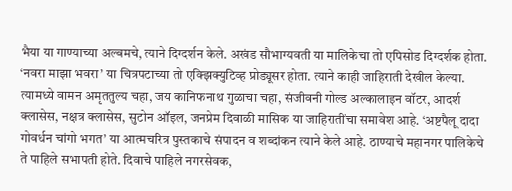भैया या गाण्याच्या अल्बमचे, त्याने दिग्दर्शन केले. अखंड सौभाग्यवती या मालिकेचा तो एपिसोड दिग्दर्शक होता. ‘नवरा माझा भवरा’ या चित्रपटाच्या तो एक्झिक्युटिव्ह प्रोड्यूसर होता. त्याने काही जाहिराती देखील केल्या. त्यामध्ये वामन अमृततुल्य चहा, जय कानिफनाथ गुळाचा चहा, संजीवनी गोल्ड अल्कालाइन वॉटर, आदर्श क्लासेस, नक्षत्र क्लासेस, सुटोन ऑइल, जनप्रेम दिवाळी मासिक या जाहिरातींचा समावेश आहे. ‘अष्टपैलू दादा गोवर्धन चांगो भगत’ या आत्मचरित्र पुस्तकाचे संपादन व शब्दांकन त्याने केले आहे. ठाण्याचे महानगर पालिकेचे ते पाहिले सभापती होते. दिवाचे पाहिले नगरसेवक,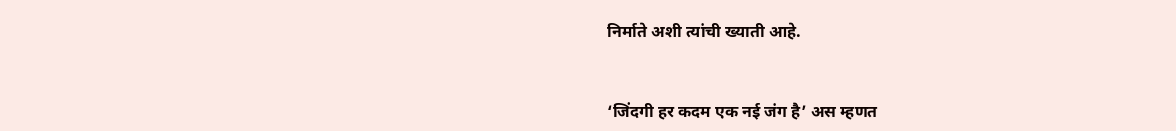निर्माते अशी त्यांची ख्याती आहे.



‘जिंदगी हर कदम एक नई जंग है’ अस म्हणत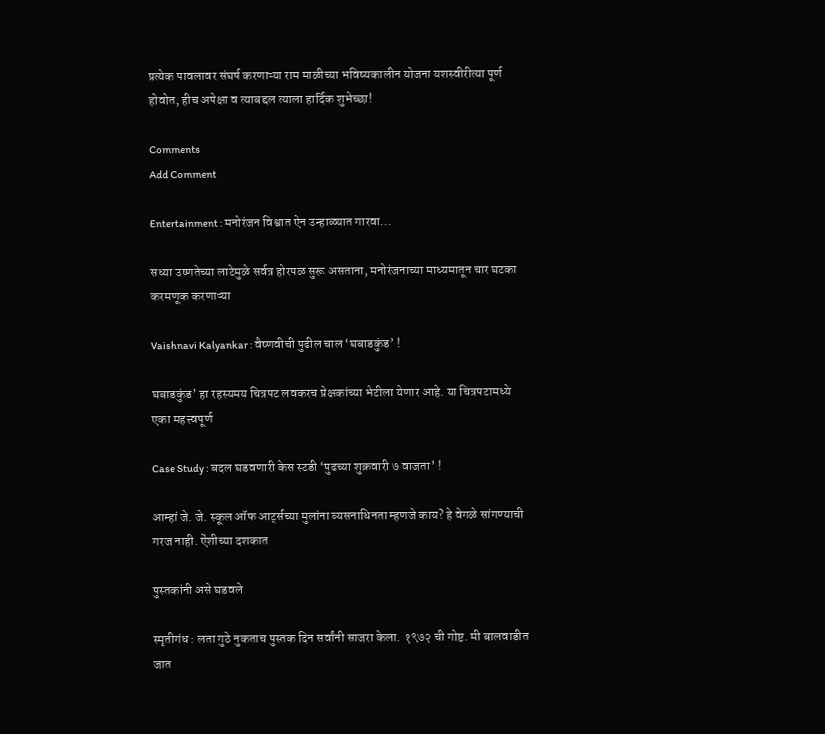प्रत्येक पावलावर संघर्ष करणाऱ्या राम माळीच्या भविष्यकालीन योजना यशस्वीरीत्या पूर्ण होवोत, हीच अपेक्षा व त्याबद्दल त्याला हार्दिक शुभेच्छा!

Comments
Add Comment

Entertainment : मनोरंजन विश्वात ऐन उन्हाळ्यात गारवा...

सध्या उष्णतेच्या लाटेमुळे सर्वत्र होरपळ सुरू असताना, मनोरंजनाच्या माध्यमातून चार घटका करमणूक करणाऱ्या

Vaishnavi Kalyankar : वैष्णवीची पुढील चाल ‘घबाडकुंड’ !

घबाडकुंड’ हा रहस्यमय चित्रपट लवकरच प्रेक्षकांच्या भेटीला येणार आहे. या चित्रपटामध्ये एका महत्त्वपूर्ण

Case Study : बदल घडवणारी केस स्टडी ‘पुढच्या शुक्रवारी ७ वाजता’ !

आम्हां जे. जे. स्कूल ऑफ आर्ट्सच्या मुलांना व्यसनाधिनता म्हणजे काय? हे वेगळे सांगण्याची गरज नाही. ऐंशीच्या दशकात

पुस्तकांनी असे घडवले

स्मृतीगंध : लता गुठे नुकताच पुस्तक दिन सर्वांनी साजरा केला. १९७२ ची गोष्ट. मी बालवाडीत जात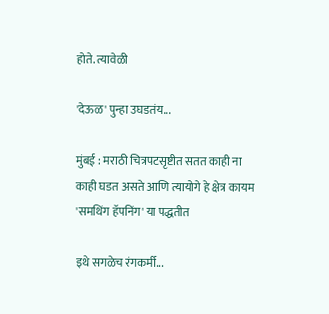होते. त्यावेळी

'देऊळ' पुन्हा उघडतंय...

मुंबई : मराठी चित्रपटसृष्टीत सतत काही ना काही घडत असते आणि त्यायोगे हे क्षेत्र कायम 'समथिंग हॅपनिंग' या पद्धतीत

इथे सगळेच रंगकर्मी...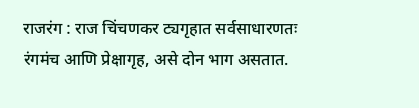राजरंग : राज चिंचणकर ट्यगृहात सर्वसाधारणतः रंगमंच आणि प्रेक्षागृह, असे दोन भाग असतात.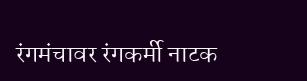रंगमंचावर रंगकर्मी नाटक